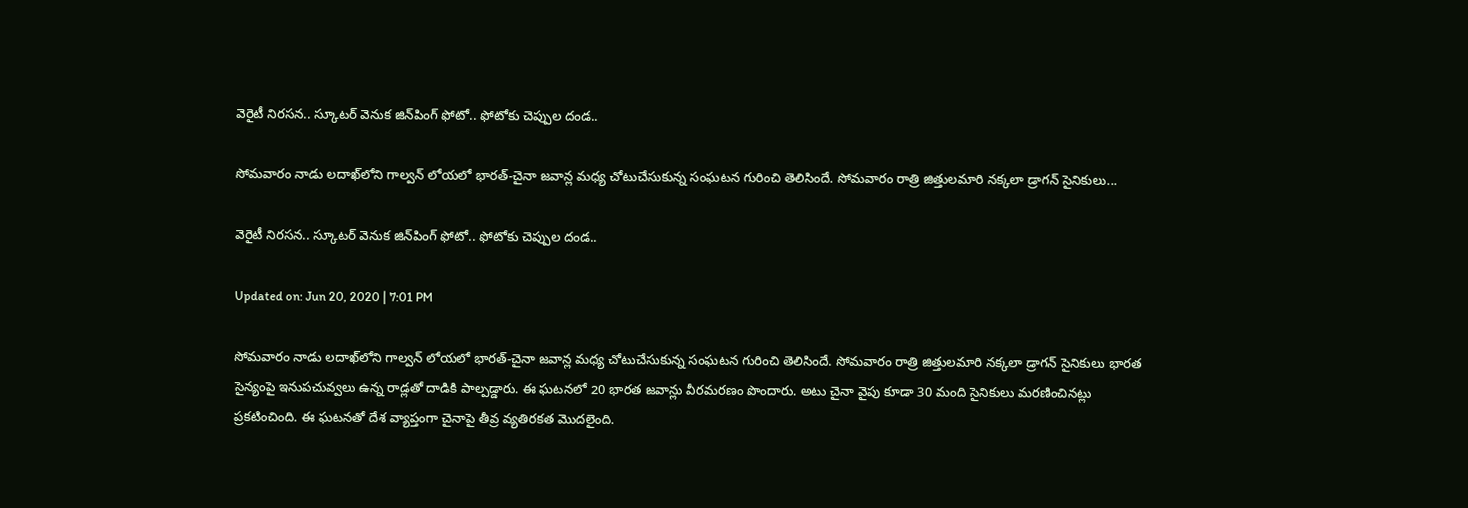వెరైటీ నిరసన.. స్కూటర్‌ వెనుక జిన్‌పింగ్ ఫోటో.. ఫోటోకు చెప్పుల దండ..

సోమవారం నాడు లదాఖ్‌లోని గాల్వన్‌ లోయలో భారత్‌-చైనా జవాన్ల మధ్య చోటుచేసుకున్న సంఘటన గురించి తెలిసిందే. సోమవారం రాత్రి జిత్తులమారి నక్కలా డ్రాగన్ సైనికులు...

వెరైటీ నిరసన.. స్కూటర్‌ వెనుక జిన్‌పింగ్ ఫోటో.. ఫోటోకు చెప్పుల దండ..

Updated on: Jun 20, 2020 | 7:01 PM

సోమవారం నాడు లదాఖ్‌లోని గాల్వన్‌ లోయలో భారత్‌-చైనా జవాన్ల మధ్య చోటుచేసుకున్న సంఘటన గురించి తెలిసిందే. సోమవారం రాత్రి జిత్తులమారి నక్కలా డ్రాగన్ సైనికులు భారత సైన్యంపై ఇనుపచువ్వలు ఉన్న రాడ్లతో దాడికి పాల్పడ్డారు. ఈ ఘటనలో 20 భారత జవాన్లు వీరమరణం పొందారు. అటు చైనా వైపు కూడా 30 మంది సైనికులు మరణించినట్లు ప్రకటించింది. ఈ ఘటనతో దేశ వ్యాప్తంగా చైనాపై తీవ్ర వ్యతిరకత మొదలైంది.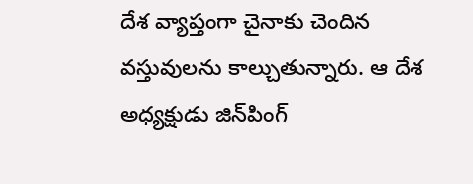దేశ వ్యాప్తంగా చైనాకు చెందిన వస్తువులను కాల్చుతున్నారు. ఆ దేశ అధ్యక్షుడు జిన్‌పింగ్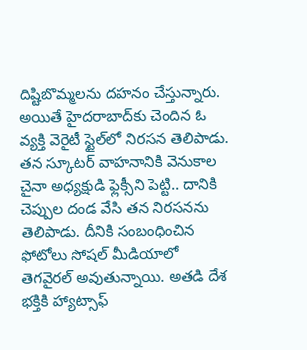దిష్టిబొమ్మలను దహనం చేస్తున్నారు. అయితే హైదరాబాద్‌కు చెందిన ఓ వ్యక్తి వెరైటీ స్టైల్‌లో నిరసన తెలిపాడు. తన స్కూటర్‌ వాహనానికి వెనుకాల చైనా అధ్యక్షుడి ఫ్లెక్సీని పెట్టి.. దానికి చెప్పుల దండ వేసి తన నిరసనను తెలిపాడు. దీనికి సంబంధించిన ఫోటోలు సోషల్ మీడియాలో తెగవైరల్ అవుతున్నాయి. అతడి దేశ భక్తికి హ్యాట్సాఫ్‌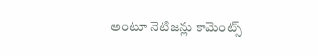అంటూ నెటిజన్లు కామెంట్స్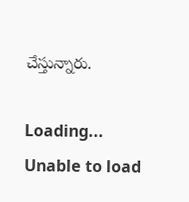చేస్తున్నారు.

Loading...
Unable to load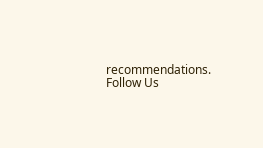recommendations.
Follow Us